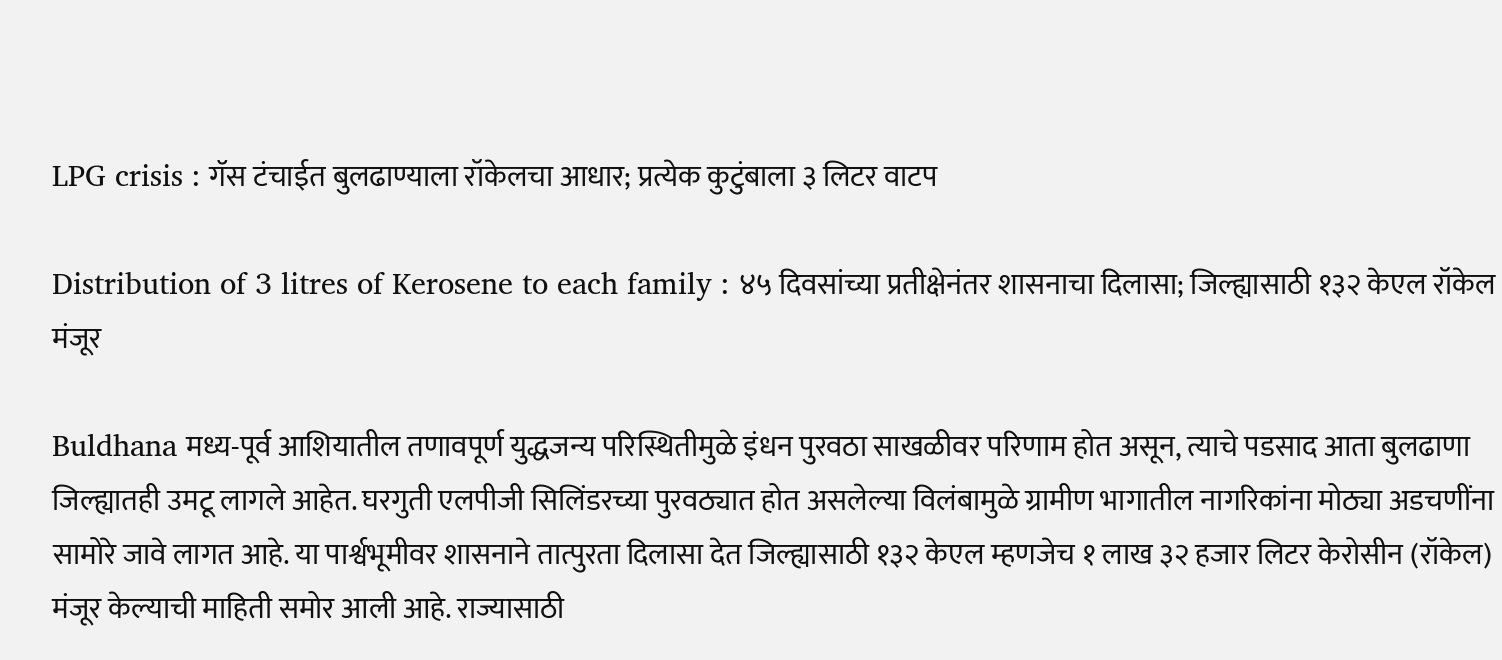LPG crisis : गॅस टंचाईत बुलढाण्याला रॉकेलचा आधार; प्रत्येक कुटुंबाला ३ लिटर वाटप

Distribution of 3 litres of Kerosene to each family : ४५ दिवसांच्या प्रतीक्षेनंतर शासनाचा दिलासा; जिल्ह्यासाठी १३२ केएल रॉकेल मंजूर

Buldhana मध्य-पूर्व आशियातील तणावपूर्ण युद्धजन्य परिस्थितीमुळे इंधन पुरवठा साखळीवर परिणाम होत असून, त्याचे पडसाद आता बुलढाणा जिल्ह्यातही उमटू लागले आहेत. घरगुती एलपीजी सिलिंडरच्या पुरवठ्यात होत असलेल्या विलंबामुळे ग्रामीण भागातील नागरिकांना मोठ्या अडचणींना सामोरे जावे लागत आहे. या पार्श्वभूमीवर शासनाने तात्पुरता दिलासा देत जिल्ह्यासाठी १३२ केएल म्हणजेच १ लाख ३२ हजार लिटर केरोसीन (रॉकेल) मंजूर केल्याची माहिती समोर आली आहे. राज्यासाठी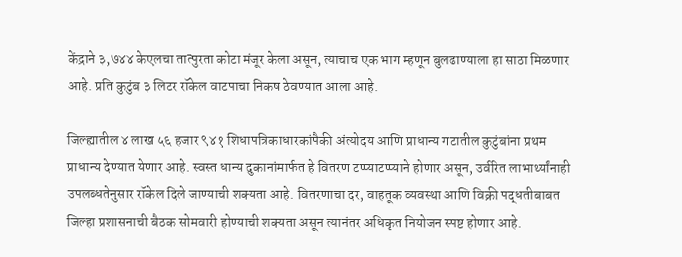केंद्राने ३,७४४ केएलचा तात्पुरता कोटा मंजूर केला असून, त्याचाच एक भाग म्हणून बुलढाण्याला हा साठा मिळणार आहे. प्रति कुटुंब ३ लिटर रॉकेल वाटपाचा निकष ठेवण्यात आला आहे.

जिल्ह्यातील ४ लाख ५६ हजार ९४१ शिधापत्रिकाधारकांपैकी अंत्योदय आणि प्राधान्य गटातील कुटुंबांना प्रथम प्राधान्य देण्यात येणार आहे. स्वस्त धान्य दुकानांमार्फत हे वितरण टप्प्याटप्प्याने होणार असून, उर्वरित लाभार्थ्यांनाही उपलब्धतेनुसार रॉकेल दिले जाण्याची शक्यता आहे. वितरणाचा दर, वाहतूक व्यवस्था आणि विक्री पद्धतीबाबत जिल्हा प्रशासनाची बैठक सोमवारी होण्याची शक्यता असून त्यानंतर अधिकृत नियोजन स्पष्ट होणार आहे.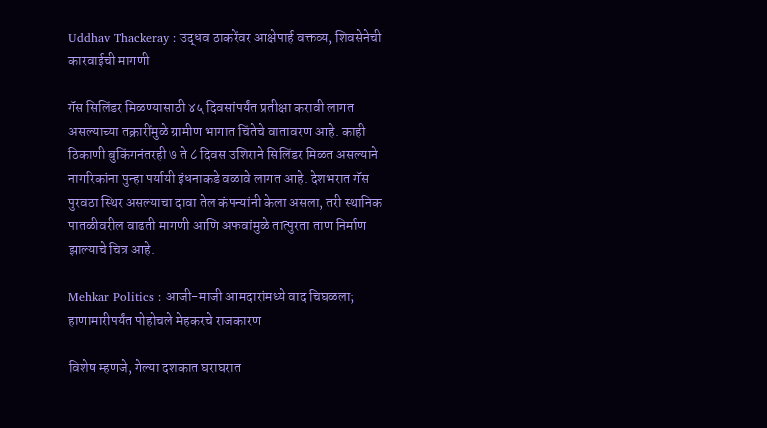Uddhav Thackeray : उद्धव ठाकरेंवर आक्षेपार्ह वक्तव्य, शिवसेनेची कारवाईची मागणी

गॅस सिलिंडर मिळण्यासाठी ४५ दिवसांपर्यंत प्रतीक्षा करावी लागत असल्याच्या तक्रारींमुळे ग्रामीण भागात चिंतेचे वातावरण आहे. काही ठिकाणी बुकिंगनंतरही ७ ते ८ दिवस उशिराने सिलिंडर मिळत असल्याने नागरिकांना पुन्हा पर्यायी इंधनाकडे वळावे लागत आहे. देशभरात गॅस पुरवठा स्थिर असल्याचा दावा तेल कंपन्यांनी केला असला, तरी स्थानिक पातळीवरील वाढती मागणी आणि अफवांमुळे तात्पुरता ताण निर्माण झाल्याचे चित्र आहे.

Mehkar Politics : आजी-माजी आमदारांमध्ये वाद चिघळला; हाणामारीपर्यंत पोहोचले मेहकरचे राजकारण

विशेष म्हणजे, गेल्या दशकात घराघरात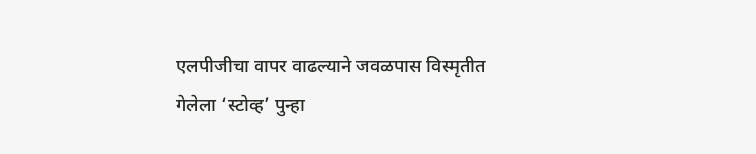एलपीजीचा वापर वाढल्याने जवळपास विस्मृतीत गेलेला ‘स्टोव्ह’ पुन्हा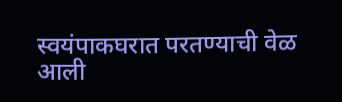स्वयंपाकघरात परतण्याची वेळ आली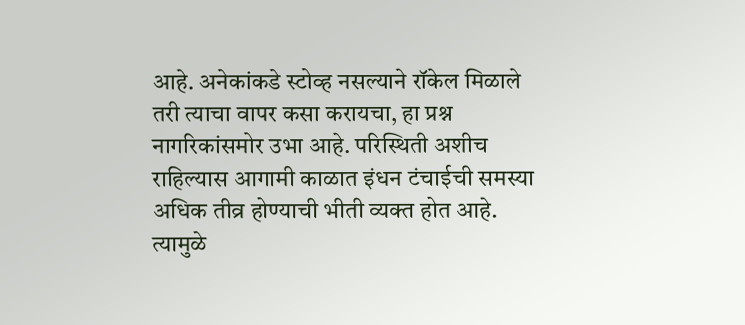आहे. अनेकांकडे स्टोव्ह नसल्याने रॉकेल मिळाले तरी त्याचा वापर कसा करायचा, हा प्रश्न नागरिकांसमोर उभा आहे. परिस्थिती अशीच राहिल्यास आगामी काळात इंधन टंचाईची समस्या अधिक तीव्र होण्याची भीती व्यक्त होत आहे. त्यामुळे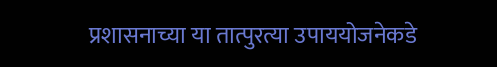प्रशासनाच्या या तात्पुरत्या उपाययोजनेकडे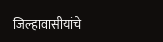जिल्हावासीयांचे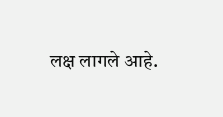लक्ष लागले आहे.